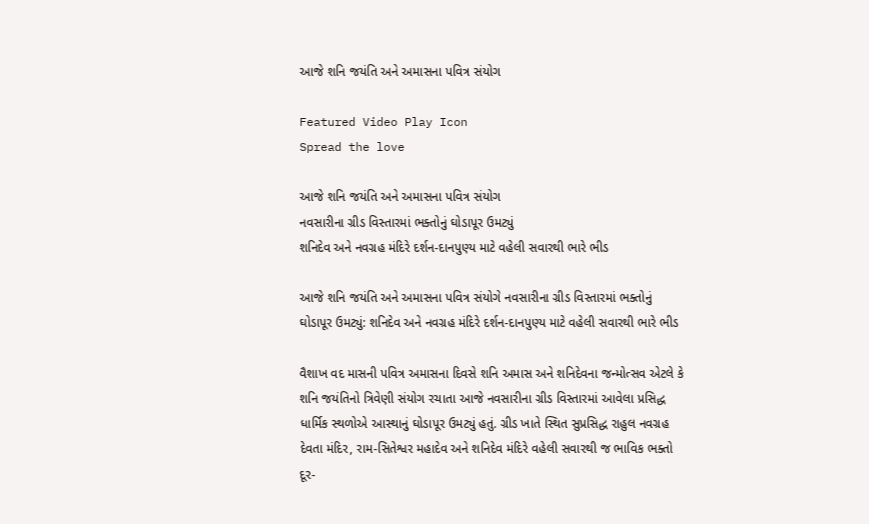આજે શનિ જયંતિ અને અમાસના પવિત્ર સંયોગ

Featured Video Play Icon
Spread the love

આજે શનિ જયંતિ અને અમાસના પવિત્ર સંયોગ
નવસારીના ગ્રીડ વિસ્તારમાં ભક્તોનું ઘોડાપૂર ઉમટ્યું
શનિદેવ અને નવગ્રહ મંદિરે દર્શન-દાનપુણ્ય માટે વહેલી સવારથી ભારે ભીડ

આજે શનિ જયંતિ અને અમાસના પવિત્ર સંયોગે નવસારીના ગ્રીડ વિસ્તારમાં ભક્તોનું ઘોડાપૂર ઉમટ્યું: શનિદેવ અને નવગ્રહ મંદિરે દર્શન-દાનપુણ્ય માટે વહેલી સવારથી ભારે ભીડ

વૈશાખ વદ માસની પવિત્ર અમાસના દિવસે શનિ અમાસ અને શનિદેવના જન્મોત્સવ એટલે કે શનિ જયંતિનો ત્રિવેણી સંયોગ રચાતા આજે નવસારીના ગ્રીડ વિસ્તારમાં આવેલા પ્રસિદ્ધ ધાર્મિક સ્થળોએ આસ્થાનું ઘોડાપૂર ઉમટ્યું હતું. ગ્રીડ ખાતે સ્થિત સુપ્રસિદ્ધ રાહુલ નવગ્રહ દેવતા મંદિર, રામ-સિતેશ્વર મહાદેવ અને શનિદેવ મંદિરે વહેલી સવારથી જ ભાવિક ભક્તો દૂર-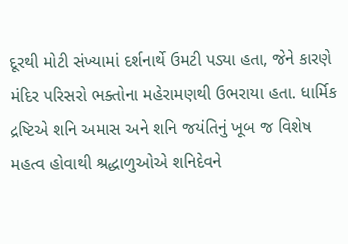દૂરથી મોટી સંખ્યામાં દર્શનાર્થે ઉમટી પડ્યા હતા, જેને કારણે મંદિર પરિસરો ભક્તોના મહેરામણથી ઉભરાયા હતા. ધાર્મિક દ્રષ્ટિએ શનિ અમાસ અને શનિ જયંતિનું ખૂબ જ વિશેષ મહત્વ હોવાથી શ્રદ્ધાળુઓએ શનિદેવને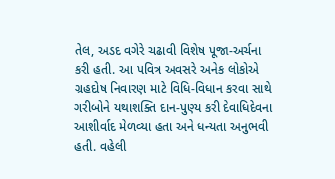તેલ, અડદ વગેરે ચઢાવી વિશેષ પૂજા-અર્ચના કરી હતી. આ પવિત્ર અવસરે અનેક લોકોએ ગ્રહદોષ નિવારણ માટે વિધિ-વિધાન કરવા સાથે ગરીબોને યથાશક્તિ દાન-પુણ્ય કરી દેવાધિદેવના આશીર્વાદ મેળવ્યા હતા અને ધન્યતા અનુભવી હતી. વહેલી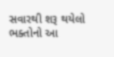સવારથી શરૂ થયેલો ભક્તોનો આ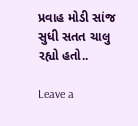પ્રવાહ મોડી સાંજ સુધી સતત ચાલુ રહ્યો હતો..

Leave a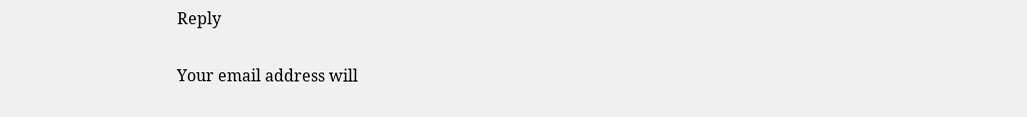Reply

Your email address will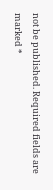not be published. Required fields are marked *